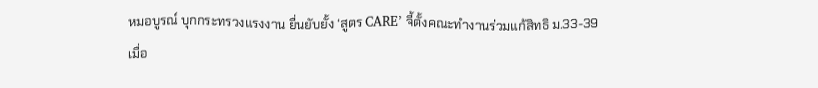หมอบูรณ์ บุกกระทรวงแรงงาน ยื่นยับยั้ง ‘สูตร CARE’ จี้ตั้งคณะทำงานร่วมแก้สิทธิ ม.33-39
เมื่อ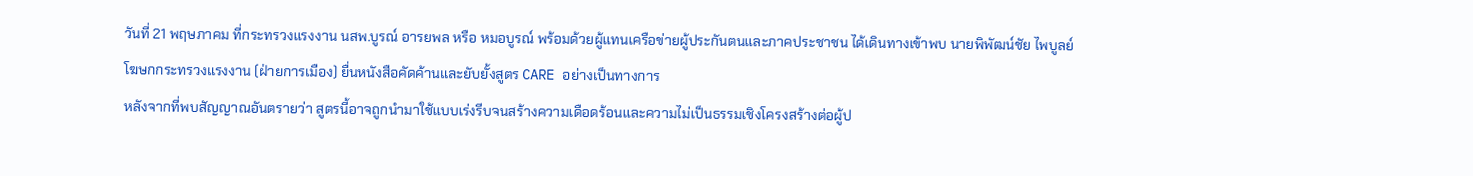วันที่ 21 พฤษภาคม ที่กระทรวงแรงงาน นสพ.บูรณ์ อารยพล หรือ หมอบูรณ์ พร้อมด้วยผู้แทนเครือข่ายผู้ประกันตนและภาคประชาชน ได้เดินทางเข้าพบ นายพิพัฒน์ชัย ไพบูลย์ โฆษกกระทรวงแรงงาน (ฝ่ายการเมือง) ยื่นหนังสือคัดค้านและยับยั้งสูตร CARE อย่างเป็นทางการ
หลังจากที่พบสัญญาณอันตรายว่า สูตรนี้อาจถูกนำมาใช้แบบเร่งรีบจนสร้างความเดือดร้อนและความไม่เป็นธรรมเชิงโครงสร้างต่อผู้ป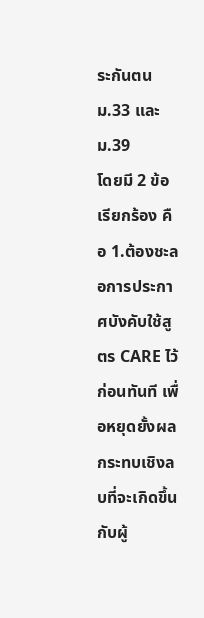ระกันตน ม.33 และ ม.39
โดยมี 2 ข้อเรียกร้อง คือ 1.ต้องชะลอการประกาศบังคับใช้สูตร CARE ไว้ก่อนทันที เพื่อหยุดยั้งผลกระทบเชิงลบที่จะเกิดขึ้นกับผู้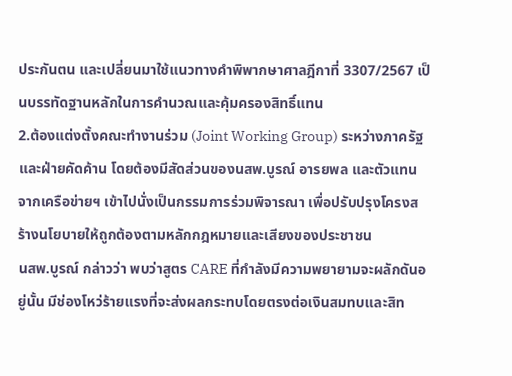ประกันตน และเปลี่ยนมาใช้แนวทางคำพิพากษาศาลฎีกาที่ 3307/2567 เป็นบรรทัดฐานหลักในการคำนวณและคุ้มครองสิทธิ์แทน
2.ต้องแต่งตั้งคณะทำงานร่วม (Joint Working Group) ระหว่างภาครัฐและฝ่ายคัดค้าน โดยต้องมีสัดส่วนของนสพ.บูรณ์ อารยพล และตัวแทนจากเครือข่ายฯ เข้าไปนั่งเป็นกรรมการร่วมพิจารณา เพื่อปรับปรุงโครงสร้างนโยบายให้ถูกต้องตามหลักกฎหมายและเสียงของประชาชน
นสพ.บูรณ์ กล่าวว่า พบว่าสูตร CARE ที่กำลังมีความพยายามจะผลักดันอยู่นั้น มีช่องโหว่ร้ายแรงที่จะส่งผลกระทบโดยตรงต่อเงินสมทบและสิท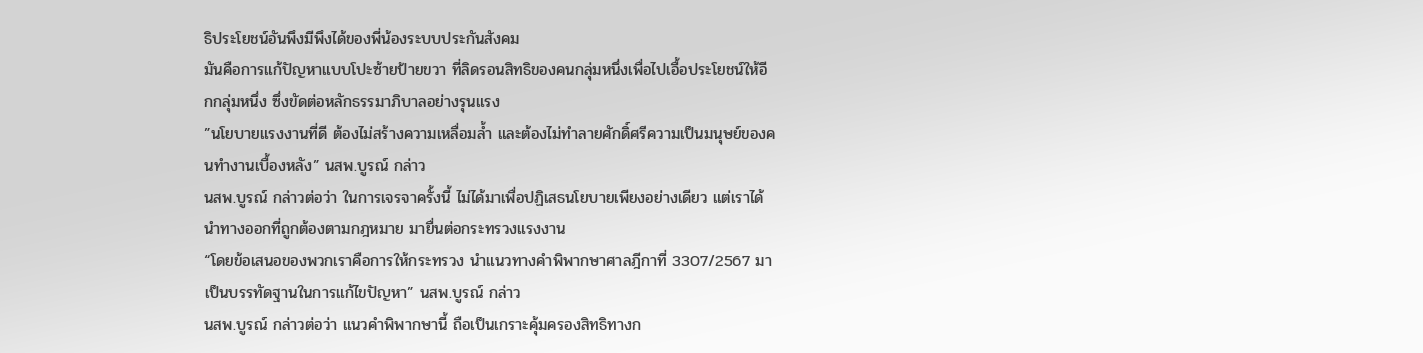ธิประโยชน์อันพึงมีพึงได้ของพี่น้องระบบประกันสังคม
มันคือการแก้ปัญหาแบบโปะซ้ายป้ายขวา ที่ลิดรอนสิทธิของคนกลุ่มหนึ่งเพื่อไปเอื้อประโยชน์ให้อีกกลุ่มหนึ่ง ซึ่งขัดต่อหลักธรรมาภิบาลอย่างรุนแรง
”นโยบายแรงงานที่ดี ต้องไม่สร้างความเหลื่อมล้ำ และต้องไม่ทำลายศักดิ์ศรีความเป็นมนุษย์ของคนทำงานเบื้องหลัง” นสพ.บูรณ์ กล่าว
นสพ.บูรณ์ กล่าวต่อว่า ในการเจรจาครั้งนี้ ไม่ได้มาเพื่อปฏิเสธนโยบายเพียงอย่างเดียว แต่เราได้นำทางออกที่ถูกต้องตามกฎหมาย มายื่นต่อกระทรวงแรงงาน
“โดยข้อเสนอของพวกเราคือการให้กระทรวง นำแนวทางคำพิพากษาศาลฎีกาที่ 3307/2567 มาเป็นบรรทัดฐานในการแก้ไขปัญหา” นสพ.บูรณ์ กล่าว
นสพ.บูรณ์ กล่าวต่อว่า แนวคำพิพากษานี้ ถือเป็นเกราะคุ้มครองสิทธิทางก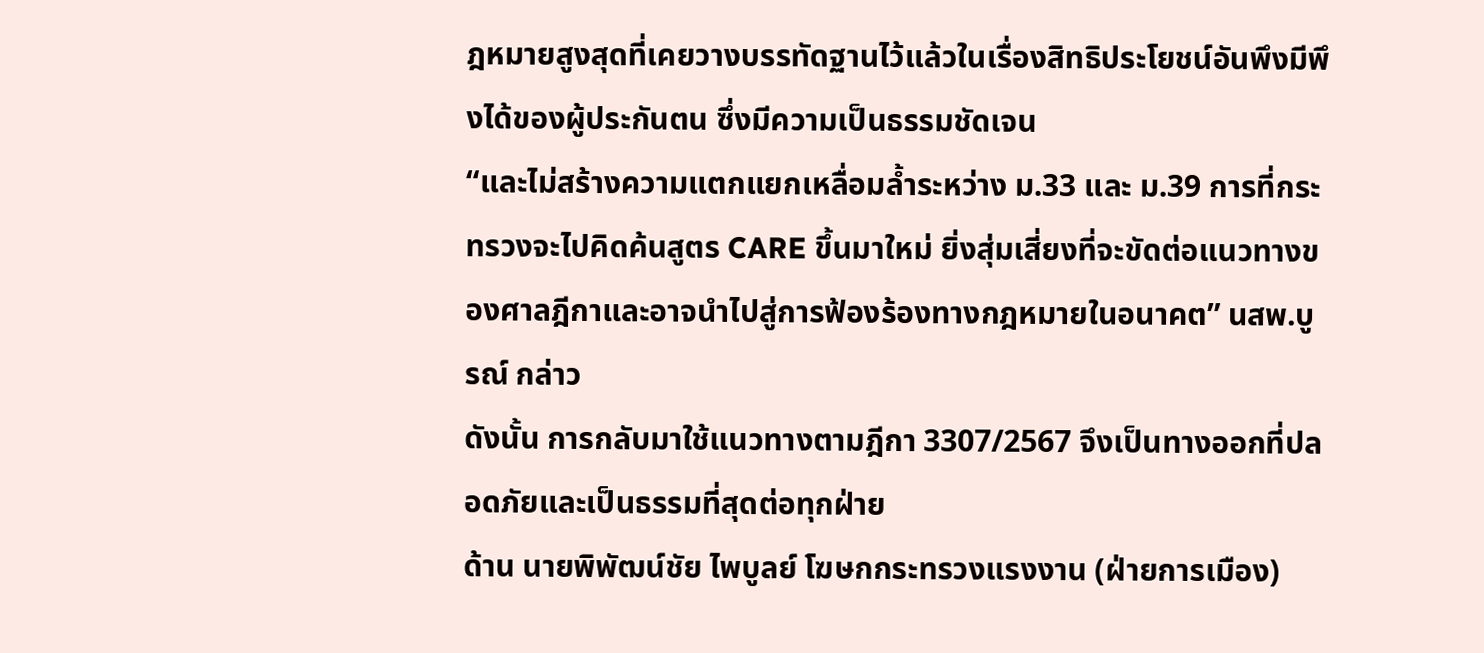ฎหมายสูงสุดที่เคยวางบรรทัดฐานไว้แล้วในเรื่องสิทธิประโยชน์อันพึงมีพึงได้ของผู้ประกันตน ซึ่งมีความเป็นธรรมชัดเจน
“และไม่สร้างความแตกแยกเหลื่อมล้ำระหว่าง ม.33 และ ม.39 การที่กระทรวงจะไปคิดค้นสูตร CARE ขึ้นมาใหม่ ยิ่งสุ่มเสี่ยงที่จะขัดต่อแนวทางของศาลฎีกาและอาจนำไปสู่การฟ้องร้องทางกฎหมายในอนาคต” นสพ.บูรณ์ กล่าว
ดังนั้น การกลับมาใช้แนวทางตามฎีกา 3307/2567 จึงเป็นทางออกที่ปลอดภัยและเป็นธรรมที่สุดต่อทุกฝ่าย
ด้าน นายพิพัฒน์ชัย ไพบูลย์ โฆษกกระทรวงแรงงาน (ฝ่ายการเมือง)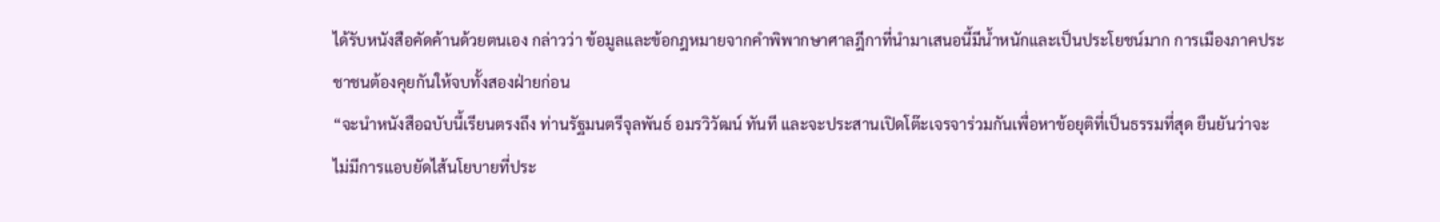ได้รับหนังสือคัดค้านด้วยตนเอง กล่าวว่า ข้อมูลและข้อกฎหมายจากคำพิพากษาศาลฎีกาที่นำมาเสนอนี้มีน้ำหนักและเป็นประโยชน์มาก การเมืองภาคประชาชนต้องคุยกันให้จบทั้งสองฝ่ายก่อน
“จะนำหนังสือฉบับนี้เรียนตรงถึง ท่านรัฐมนตรีจุลพันธ์ อมรวิวัฒน์ ทันที และจะประสานเปิดโต๊ะเจรจาร่วมกันเพื่อหาข้อยุติที่เป็นธรรมที่สุด ยืนยันว่าจะไม่มีการแอบยัดไส้นโยบายที่ประ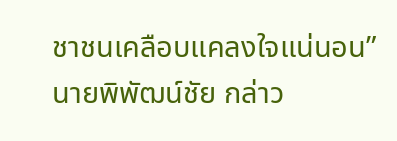ชาชนเคลือบแคลงใจแน่นอน” นายพิพัฒน์ชัย กล่าว